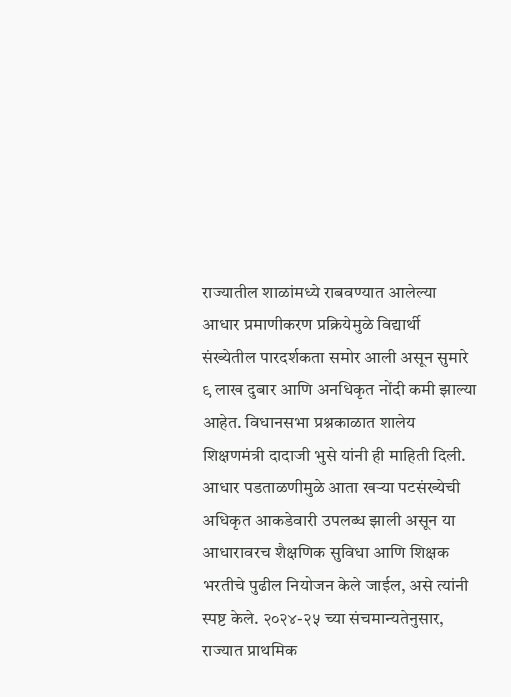राज्यातील शाळांमध्ये राबवण्यात आलेल्या आधार प्रमाणीकरण प्रक्रियेमुळे विद्यार्थी संख्येतील पारदर्शकता समोर आली असून सुमारे ९ लाख दुबार आणि अनधिकृत नोंदी कमी झाल्या आहेत. विधानसभा प्रश्नकाळात शालेय शिक्षणमंत्री दादाजी भुसे यांनी ही माहिती दिली. आधार पडताळणीमुळे आता खऱ्या पटसंख्येची अधिकृत आकडेवारी उपलब्ध झाली असून या आधारावरच शैक्षणिक सुविधा आणि शिक्षक भरतीचे पुढील नियोजन केले जाईल, असे त्यांनी स्पष्ट केले. २०२४-२५ च्या संचमान्यतेनुसार, राज्यात प्राथमिक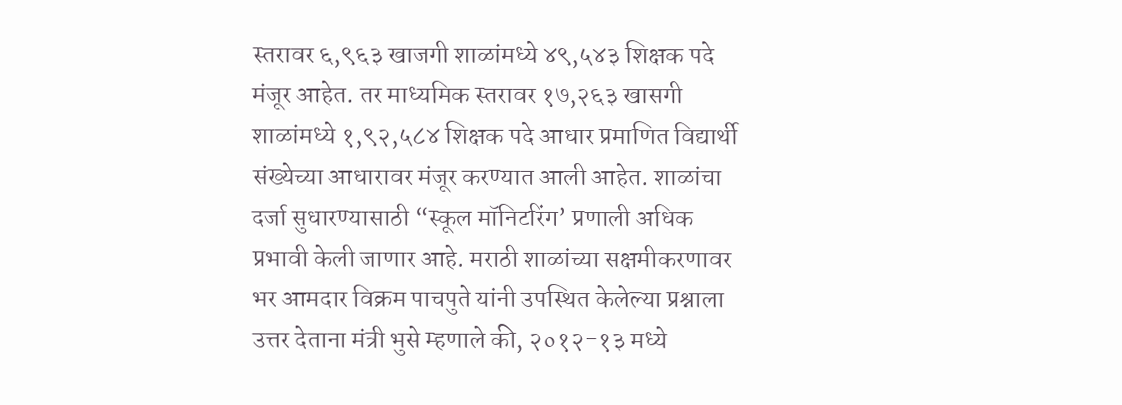स्तरावर ६,९६३ खाजगी शाळांमध्ये ४९,५४३ शिक्षक पदे मंजूर आहेत. तर माध्यमिक स्तरावर १७,२६३ खासगी शाळांमध्ये १,९२,५८४ शिक्षक पदे आधार प्रमाणित विद्यार्थी संख्येच्या आधारावर मंजूर करण्यात आली आहेत. शाळांचा दर्जा सुधारण्यासाठी “स्कूल मॉनिटरिंग’ प्रणाली अधिक प्रभावी केली जाणार आहे. मराठी शाळांच्या सक्षमीकरणावर भर आमदार विक्रम पाचपुते यांनी उपस्थित केलेल्या प्रश्नाला उत्तर देताना मंत्री भुसे म्हणाले की, २०१२-१३ मध्ये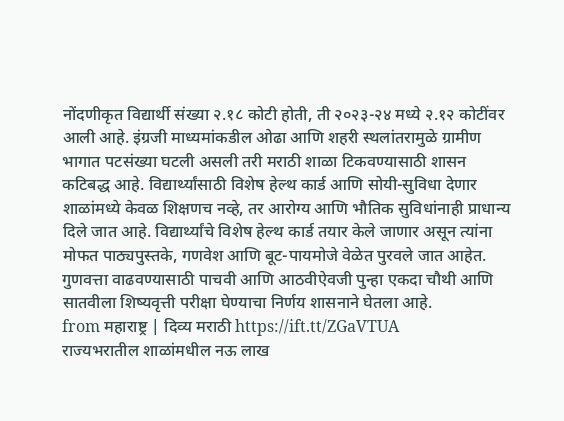नोंदणीकृत विद्यार्थी संख्या २.१८ कोटी होती, ती २०२३-२४ मध्ये २.१२ कोटींवर आली आहे. इंग्रजी माध्यमांकडील ओढा आणि शहरी स्थलांतरामुळे ग्रामीण भागात पटसंख्या घटली असली तरी मराठी शाळा टिकवण्यासाठी शासन कटिबद्ध आहे. विद्यार्थ्यांसाठी विशेष हेल्थ कार्ड आणि सोयी-सुविधा देणार शाळांमध्ये केवळ शिक्षणच नव्हे, तर आरोग्य आणि भौतिक सुविधांनाही प्राधान्य दिले जात आहे. विद्यार्थ्यांचे विशेष हेल्थ कार्ड तयार केले जाणार असून त्यांना मोफत पाठ्यपुस्तके, गणवेश आणि बूट-पायमोजे वेळेत पुरवले जात आहेत. गुणवत्ता वाढवण्यासाठी पाचवी आणि आठवीऐवजी पुन्हा एकदा चौथी आणि सातवीला शिष्यवृत्ती परीक्षा घेण्याचा निर्णय शासनाने घेतला आहे.
from महाराष्ट्र | दिव्य मराठी https://ift.tt/ZGaVTUA
राज्यभरातील शाळांमधील नऊ लाख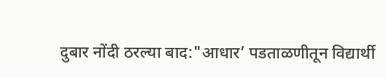दुबार नोंदी ठरल्या बाद:"आधार’ पडताळणीतून विद्यार्थी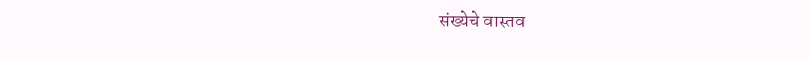संख्येचे वास्तव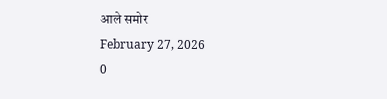आले समोर
February 27, 2026
0